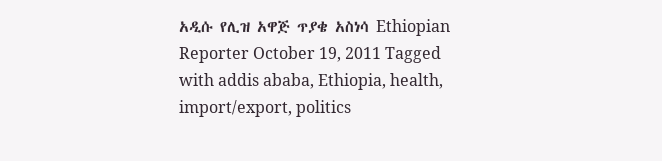አዲሱ የሊዝ አዋጅ ጥያቄ አስነሳ Ethiopian Reporter October 19, 2011 Tagged with addis ababa, Ethiopia, health, import/export, politics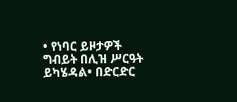• የነባር ይዞታዎች ግብይት በሊዝ ሥርዓት ይካሄዳል• በድርድር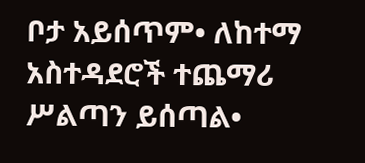ቦታ አይሰጥም• ለከተማ አስተዳደሮች ተጨማሪ ሥልጣን ይሰጣል•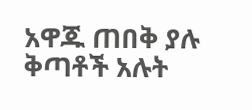አዋጁ ጠበቅ ያሉ ቅጣቶች አሉት